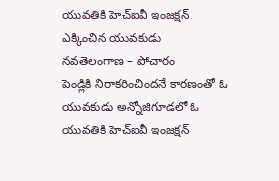యువతికి హెచ్ఐవీ ఇంజక్షన్ ఎక్కించిన యువకుడు
నవతెలంగాణ – పోచారం
పెండ్లికి నిరాకరించిందనే కారణంతో ఓ యువకుడు అన్నోజిగూడలో ఓ యువతికి హెచ్ఐవీ ఇంజక్షన్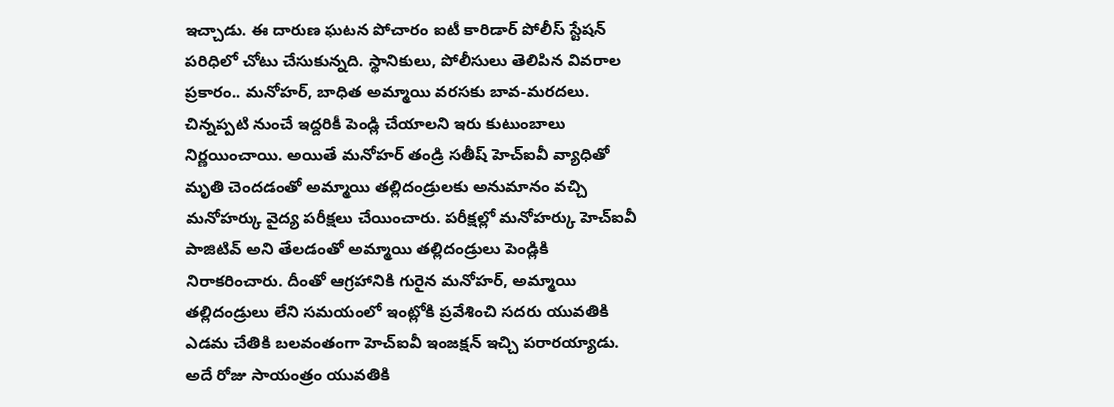ఇచ్చాడు. ఈ దారుణ ఘటన పోచారం ఐటీ కారిడార్ పోలీస్ స్టేషన్ పరిధిలో చోటు చేసుకున్నది. స్థానికులు, పోలీసులు తెలిపిన వివరాల ప్రకారం.. మనోహర్, బాధిత అమ్మాయి వరసకు బావ-మరదలు. చిన్నప్పటి నుంచే ఇద్దరికీ పెండ్లి చేయాలని ఇరు కుటుంబాలు నిర్ణయించాయి. అయితే మనోహర్ తండ్రి సతీష్ హెచ్ఐవీ వ్యాధితో మృతి చెందడంతో అమ్మాయి తల్లిదండ్రులకు అనుమానం వచ్చి మనోహర్కు వైద్య పరీక్షలు చేయించారు. పరీక్షల్లో మనోహర్కు హెచ్ఐవీ పాజిటివ్ అని తేలడంతో అమ్మాయి తల్లిదండ్రులు పెండ్లికి నిరాకరించారు. దీంతో ఆగ్రహానికి గురైన మనోహర్, అమ్మాయి తల్లిదండ్రులు లేని సమయంలో ఇంట్లోకి ప్రవేశించి సదరు యువతికి ఎడమ చేతికి బలవంతంగా హెచ్ఐవీ ఇంజక్షన్ ఇచ్చి పరారయ్యాడు. అదే రోజు సాయంత్రం యువతికి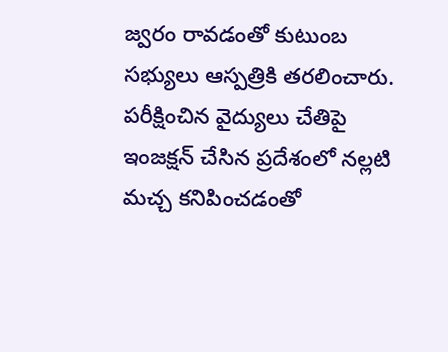జ్వరం రావడంతో కుటుంబ సభ్యులు ఆస్పత్రికి తరలించారు. పరీక్షించిన వైద్యులు చేతిపై ఇంజక్షన్ చేసిన ప్రదేశంలో నల్లటి మచ్చ కనిపించడంతో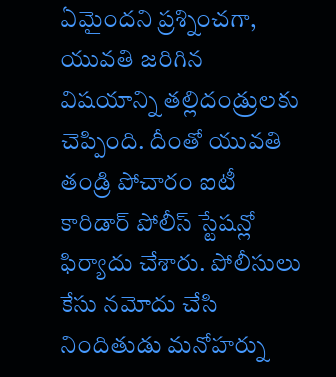ఏమైందని ప్రశ్నించగా, యువతి జరిగిన విషయాన్ని తల్లిదండ్రులకు చెప్పింది. దీంతో యువతి తండ్రి పోచారం ఐటీ కారిడార్ పోలీస్ స్టేషన్లో ఫిర్యాదు చేశారు. పోలీసులు కేసు నమోదు చేసి నిందితుడు మనోహర్ను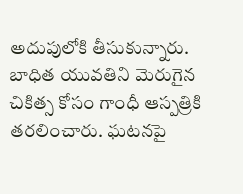అదుపులోకి తీసుకున్నారు. బాధిత యువతిని మెరుగైన చికిత్స కోసం గాంధీ ఆస్పత్రికి తరలించారు. ఘటనపై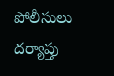పోలీసులు దర్యాప్తు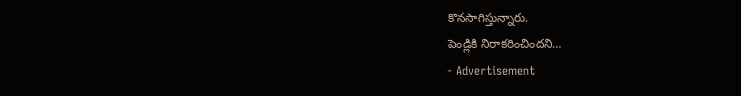కొనసాగిస్తున్నారు.
పెండ్లికి నిరాకరించిందని…
- Advertisement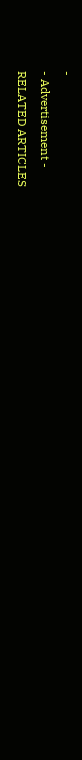-
- Advertisement -
RELATED ARTICLES